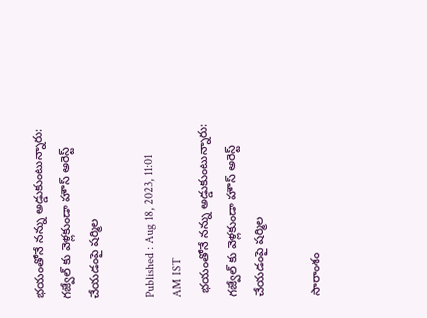భయంతోనే నన్ను అడ్డుకుంటున్నారు: గజ్వేల్ కు వెళ్లకుండా హౌస్ అరెస్ట్‌ చేయడంపై షర్మిల

Published : Aug 18, 2023, 11:01 AM IST
 భయంతోనే నన్ను అడ్డుకుంటున్నారు: గజ్వేల్ కు వెళ్లకుండా హౌస్ అరెస్ట్‌ చేయడంపై షర్మిల

సారాంశం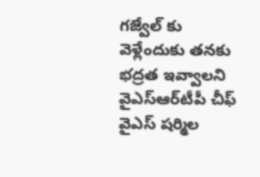గజ్వేల్ కు వెళ్లేందుకు తనకు భద్రత ఇవ్వాలని వైఎస్ఆర్‌టీపీ చీఫ్ వైఎస్ షర్మిల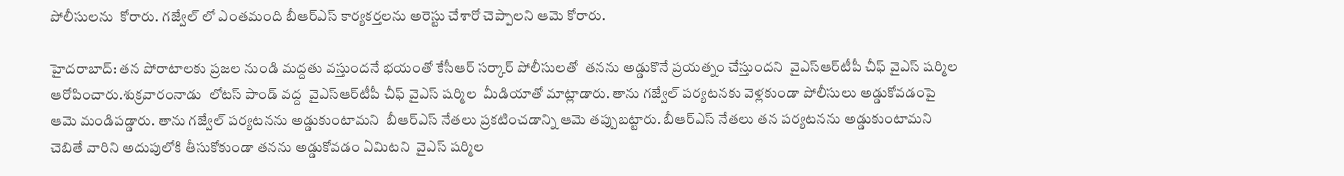పోలీసులను  కోరారు. గజ్వేల్ లో ఎంతమంది బీఆర్ఎస్ కార్యకర్తలను అరెస్టు చేశారో చెప్పాలని ఆమె కోరారు.

హైదరాబాద్: తన పోరాటాలకు ప్రజల నుండి మద్దతు వస్తుందనే భయంతో కేసీఆర్ సర్కార్ పోలీసులతో  తనను అడ్డుకొనే ప్రయత్నం చేస్తుందని  వైఎస్ఆర్‌టీపీ చీఫ్ వైఎస్ షర్మిల ఆరోపించారు.శుక్రవారంనాడు  లోటస్ పాండ్ వద్ద  వైఎస్ఆర్‌టీపీ చీఫ్ వైఎస్ షర్మిల  మీడియాతో మాట్లాడారు. తాను గజ్వేల్ పర్యటనకు వెళ్లకుండా పోలీసులు అడ్డుకోవడంపై  ఆమె మండిపడ్డారు. తాను గజ్వేల్ పర్యటనను అడ్డుకుంటామని  బీఆర్ఎస్ నేతలు ప్రకటించడాన్ని ఆమె తప్పుబట్టారు. బీఆర్ఎస్ నేతలు తన పర్యటనను అడ్డుకుంటామని  చెబితే వారిని అదుపులోకి తీసుకోకుండా తనను అడ్డుకోవడం ఏమిటని  వైఎస్ షర్మిల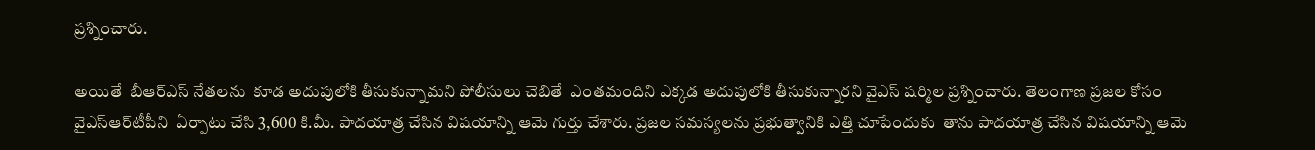ప్రశ్నించారు.

అయితే  బీఆర్ఎస్ నేతలను  కూడ అదుపులోకి తీసుకున్నామని పోలీసులు చెబితే  ఎంతమందిని ఎక్కడ అదుపులోకి తీసుకున్నారని వైఎస్ షర్మిల ప్రశ్నించారు. తెలంగాణ ప్రజల కోసం  వైఎస్‌ఆర్‌టీపీని  ఏర్పాటు చేసి 3,600 కి.మీ. పాదయాత్ర చేసిన విషయాన్ని ఆమె గుర్తు చేశారు. ప్రజల సమస్యలను ప్రభుత్వానికి ఎత్తి చూపేందుకు  తాను పాదయాత్ర చేసిన విషయాన్ని ఆమె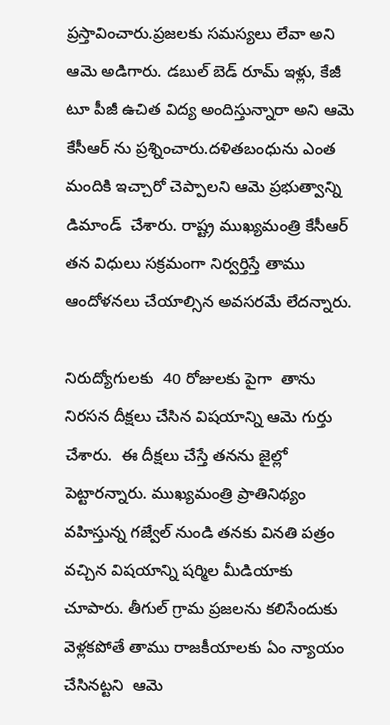ప్రస్తావించారు.ప్రజలకు సమస్యలు లేవా అని  ఆమె అడిగారు. డబుల్ బెడ్ రూమ్ ఇళ్లు, కేజీ టూ పీజీ ఉచిత విద్య అందిస్తున్నారా అని ఆమె కేసీఆర్ ను ప్రశ్నించారు.దళితబంధును ఎంత మందికి ఇచ్చారో చెప్పాలని ఆమె ప్రభుత్వాన్ని డిమాండ్  చేశారు. రాష్ట్ర ముఖ్యమంత్రి కేసీఆర్ తన విధులు సక్రమంగా నిర్వర్తిస్తే తాము ఆందోళనలు చేయాల్సిన అవసరమే లేదన్నారు.

నిరుద్యోగులకు  40 రోజులకు పైగా  తాను  నిరసన దీక్షలు చేసిన విషయాన్ని ఆమె గుర్తు  చేశారు.  ఈ దీక్షలు చేస్తే తనను జైల్లో పెట్టారన్నారు. ముఖ్యమంత్రి ప్రాతినిథ్యం వహిస్తున్న గజ్వేల్ నుండి తనకు వినతి పత్రం వచ్చిన విషయాన్ని షర్మిల మీడియాకు చూపారు. తీగుల్ గ్రామ ప్రజలను కలిసేందుకు  వెళ్లకపోతే తాము రాజకీయాలకు ఏం న్యాయం చేసినట్టని  ఆమె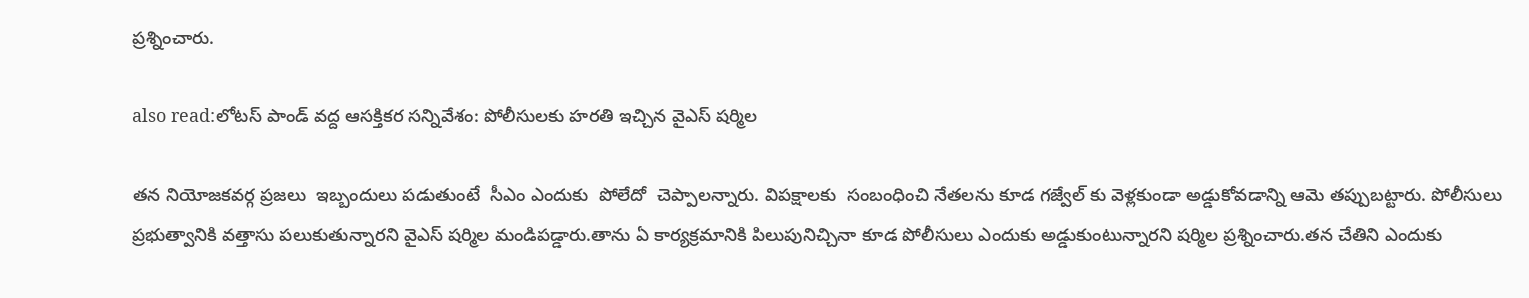ప్రశ్నించారు.

also read:లోటస్ పాండ్ వద్ద ఆసక్తికర సన్నివేశం: పోలీసులకు హరతి ఇచ్చిన వైఎస్ షర్మిల

తన నియోజకవర్గ ప్రజలు  ఇబ్బందులు పడుతుంటే  సీఎం ఎందుకు  పోలేదో  చెప్పాలన్నారు. విపక్షాలకు  సంబంధించి నేతలను కూడ గజ్వేల్ కు వెళ్లకుండా అడ్డుకోవడాన్ని ఆమె తప్పుబట్టారు. పోలీసులు ప్రభుత్వానికి వత్తాసు పలుకుతున్నారని వైఎస్ షర్మిల మండిపడ్డారు.తాను ఏ కార్యక్రమానికి పిలుపునిచ్చినా కూడ పోలీసులు ఎందుకు అడ్డుకుంటున్నారని షర్మిల ప్రశ్నించారు.తన చేతిని ఎందుకు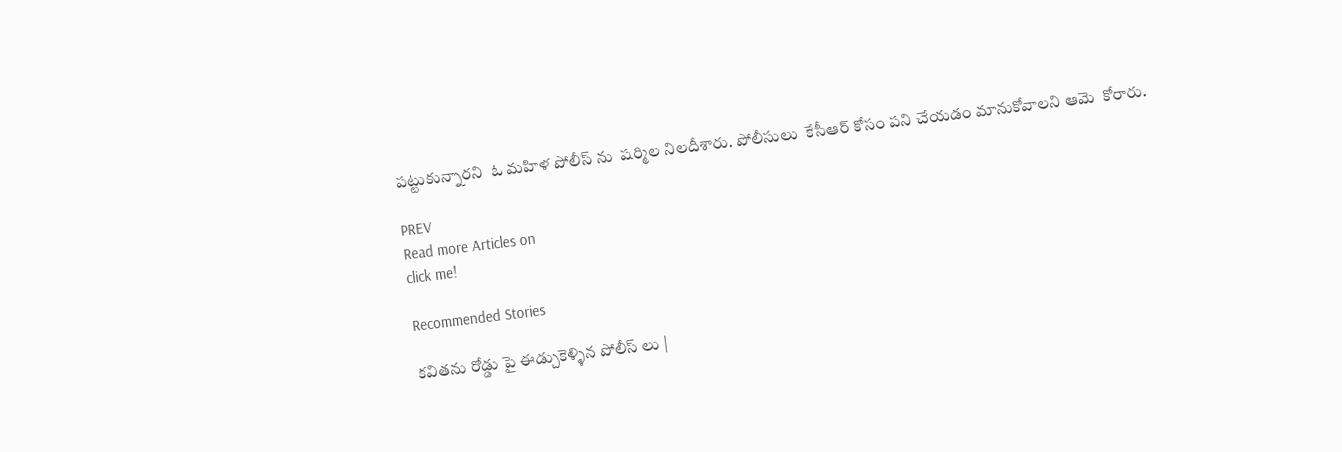పట్టుకున్నారని  ఓ మహిళ పోలీస్ ను  షర్మిల నిలదీశారు. పోలీసులు  కేసీఆర్ కోసం పని చేయడం మానుకోవాలని ఆమె  కోరారు.

PREV
Read more Articles on
click me!

Recommended Stories

కవితను రోడ్డు పై ఈడ్చుకెళ్ళిన పోలీస్ లు |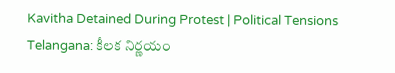Kavitha Detained During Protest | Political Tensions
Telangana: కీలక నిర్ణయం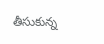తీసుకున్న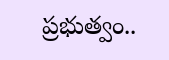ప్రభుత్వం..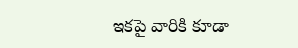ఇకపై వారికి కూడా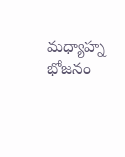మధ్యాహ్న భోజనం